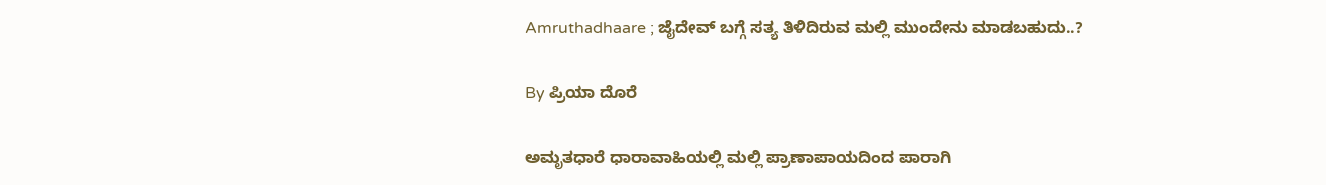Amruthadhaare ; ಜೈದೇವ್ ಬಗ್ಗೆ ಸತ್ಯ ತಿಳಿದಿರುವ ಮಲ್ಲಿ ಮುಂದೇನು ಮಾಡಬಹುದು..?

By ಪ್ರಿಯಾ ದೊರೆ

ಅಮೃತಧಾರೆ ಧಾರಾವಾಹಿಯಲ್ಲಿ ಮಲ್ಲಿ ಪ್ರಾಣಾಪಾಯದಿಂದ ಪಾರಾಗಿ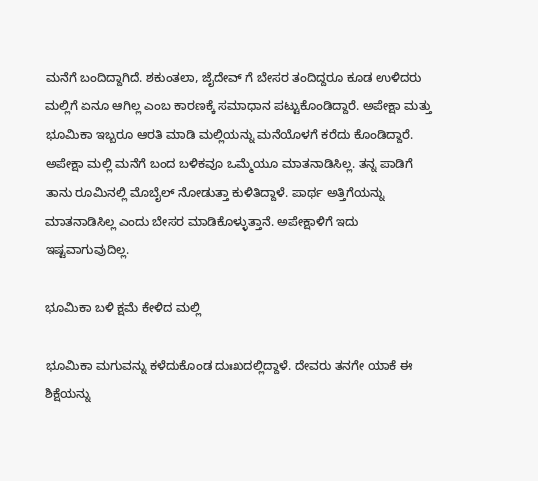ಮನೆಗೆ ಬಂದಿದ್ದಾಗಿದೆ. ಶಕುಂತಲಾ, ಜೈದೇವ್ ಗೆ ಬೇಸರ ತಂದಿದ್ದರೂ ಕೂಡ ಉಳಿದರು ಮಲ್ಲಿಗೆ ಏನೂ ಆಗಿಲ್ಲ ಎಂಬ ಕಾರಣಕ್ಕೆ ಸಮಾಧಾನ ಪಟ್ಟುಕೊಂಡಿದ್ದಾರೆ. ಅಪೇಕ್ಷಾ ಮತ್ತು ಭೂಮಿಕಾ ಇಬ್ಬರೂ ಆರತಿ ಮಾಡಿ ಮಲ್ಲಿಯನ್ನು ಮನೆಯೊಳಗೆ ಕರೆದು ಕೊಂಡಿದ್ದಾರೆ. ಅಪೇಕ್ಷಾ ಮಲ್ಲಿ ಮನೆಗೆ ಬಂದ ಬಳಿಕವೂ ಒಮ್ಮೆಯೂ ಮಾತನಾಡಿಸಿಲ್ಲ. ತನ್ನ ಪಾಡಿಗೆ ತಾನು ರೂಮಿನಲ್ಲಿ ಮೊಬೈಲ್ ನೋಡುತ್ತಾ ಕುಳಿತಿದ್ದಾಳೆ. ಪಾರ್ಥ ಅತ್ತಿಗೆಯನ್ನು ಮಾತನಾಡಿಸಿಲ್ಲ ಎಂದು ಬೇಸರ ಮಾಡಿಕೊಳ್ಳುತ್ತಾನೆ. ಅಪೇಕ್ಷಾಳಿಗೆ ಇದು ಇಷ್ಟವಾಗುವುದಿಲ್ಲ.

ಭೂಮಿಕಾ ಬಳಿ ಕ್ಷಮೆ ಕೇಳಿದ ಮಲ್ಲಿ

ಭೂಮಿಕಾ ಮಗುವನ್ನು ಕಳೆದುಕೊಂಡ ದುಃಖದಲ್ಲಿದ್ದಾಳೆ. ದೇವರು ತನಗೇ ಯಾಕೆ ಈ ಶಿಕ್ಷೆಯನ್ನು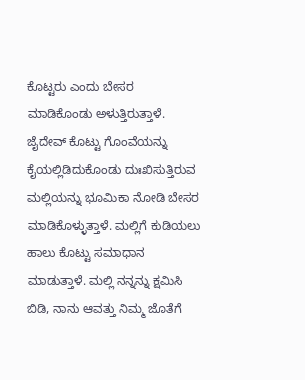ಕೊಟ್ಟರು ಎಂದು ಬೇಸರ ಮಾಡಿಕೊಂಡು ಅಳುತ್ತಿರುತ್ತಾಳೆ. ಜೈದೇವ್ ಕೊಟ್ಟು ಗೊಂವೆಯನ್ನು ಕೈಯಲ್ಲಿಡಿದುಕೊಂಡು ದುಃಖಿಸುತ್ತಿರುವ ಮಲ್ಲಿಯನ್ನು ಭೂಮಿಕಾ ನೋಡಿ ಬೇಸರ ಮಾಡಿಕೊಳ್ಳುತ್ತಾಳೆ. ಮಲ್ಲಿಗೆ ಕುಡಿಯಲು ಹಾಲು ಕೊಟ್ಟು ಸಮಾಧಾನ ಮಾಡುತ್ತಾಳೆ. ಮಲ್ಲಿ ನನ್ನನ್ನು ಕ್ಷಮಿಸಿ ಬಿಡಿ, ನಾನು ಆವತ್ತು ನಿಮ್ಮ ಜೊತೆಗೆ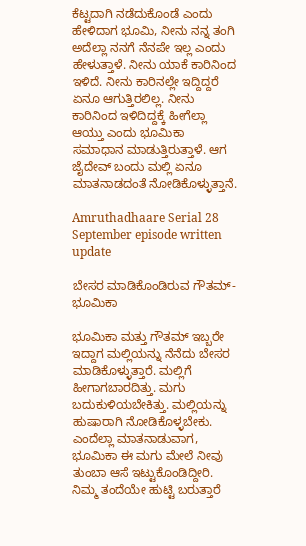ಕೆಟ್ಟದಾಗಿ ನಡೆದುಕೊಂಡೆ ಎಂದು ಹೇಳಿದಾಗ ಭೂಮಿ, ನೀನು ನನ್ನ ತಂಗಿ ಅದೆಲ್ಲಾ ನನಗೆ ನೆನಪೇ ಇಲ್ಲ ಎಂದು ಹೇಳುತ್ತಾಳೆ. ನೀನು ಯಾಕೆ ಕಾರಿನಿಂದ ಇಳಿದೆ. ನೀನು ಕಾರಿನಲ್ಲೇ ಇದ್ದಿದ್ದರೆ ಏನೂ ಆಗುತ್ತಿರಲಿಲ್ಲ. ನೀನು ಕಾರಿನಿಂದ ಇಳಿದಿದ್ದಕ್ಕೆ ಹೀಗೆಲ್ಲಾ ಆಯ್ತು ಎಂದು ಭೂಮಿಕಾ ಸಮಾಧಾನ ಮಾಡುತ್ತಿರುತ್ತಾಳೆ. ಆಗ ಜೈದೇವ್ ಬಂದು ಮಲ್ಲಿ ಏನೂ ಮಾತನಾಡದಂತೆ ನೋಡಿಕೊಳ್ಳುತ್ತಾನೆ.

Amruthadhaare Serial 28 September episode written update

ಬೇಸರ ಮಾಡಿಕೊಂಡಿರುವ ಗೌತಮ್-ಭೂಮಿಕಾ

ಭೂಮಿಕಾ ಮತ್ತು ಗೌತಮ್ ಇಬ್ಬರೇ ಇದ್ದಾಗ ಮಲ್ಲಿಯನ್ನು ನೆನೆದು ಬೇಸರ ಮಾಡಿಕೊಳ್ಳುತ್ತಾರೆ. ಮಲ್ಲಿಗೆ ಹೀಗಾಗಬಾರದಿತ್ತು. ಮಗು ಬದುಕುಳಿಯಬೇಕಿತ್ತು. ಮಲ್ಲಿಯನ್ನು ಹುಷಾರಾಗಿ ನೋಡಿಕೊಳ್ಳಬೇಕು. ಎಂದೆಲ್ಲಾ ಮಾತನಾಡುವಾಗ, ಭೂಮಿಕಾ ಈ ಮಗು ಮೇಲೆ ನೀವು ತುಂಬಾ ಆಸೆ ಇಟ್ಟುಕೊಂಡಿದ್ದೀರಿ. ನಿಮ್ಮ ತಂದೆಯೇ ಹುಟ್ಟಿ ಬರುತ್ತಾರೆ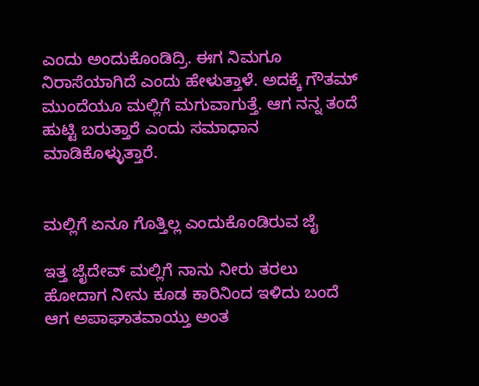ಎಂದು ಅಂದುಕೊಂಡಿದ್ರಿ. ಈಗ ನಿಮಗೂ ನಿರಾಸೆಯಾಗಿದೆ ಎಂದು ಹೇಳುತ್ತಾಳೆ. ಅದಕ್ಕೆ ಗೌತಮ್ ಮುಂದೆಯೂ ಮಲ್ಲಿಗೆ ಮಗುವಾಗುತ್ತೆ. ಆಗ ನನ್ನ ತಂದೆ ಹುಟ್ಟಿ ಬರುತ್ತಾರೆ ಎಂದು ಸಮಾಧಾನ ಮಾಡಿಕೊಳ್ಳುತ್ತಾರೆ.


ಮಲ್ಲಿಗೆ ಏನೂ ಗೊತ್ತಿಲ್ಲ ಎಂದುಕೊಂಡಿರುವ ಜೈ

ಇತ್ತ ಜೈದೇವ್ ಮಲ್ಲಿಗೆ ನಾನು ನೀರು ತರಲು ಹೋದಾಗ ನೀನು ಕೂಡ ಕಾರಿನಿಂದ ಇಳಿದು ಬಂದೆ ಆಗ ಅಪಾಘಾತವಾಯ್ತು ಅಂತ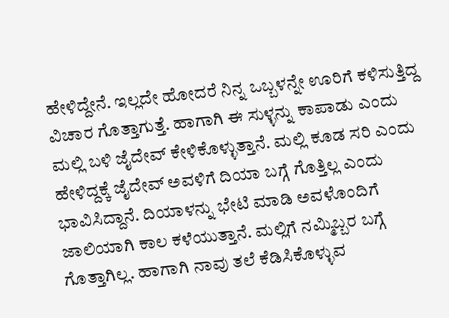ಹೇಳಿದ್ದೇನೆ. ಇಲ್ಲದೇ ಹೋದರೆ ನಿನ್ನ ಒಬ್ಬಳನ್ನೇ ಊರಿಗೆ ಕಳಿಸುತ್ತಿದ್ದ ವಿಚಾರ ಗೊತ್ತಾಗುತ್ತೆ. ಹಾಗಾಗಿ ಈ ಸುಳ್ಳನ್ನು ಕಾಪಾಡು ಎಂದು ಮಲ್ಲಿ ಬಳಿ ಜೈದೇವ್ ಕೇಳಿಕೊಳ್ಳುತ್ತಾನೆ. ಮಲ್ಲಿ ಕೂಡ ಸರಿ ಎಂದು ಹೇಳಿದ್ದಕ್ಕೆ ಜೈದೇವ್ ಅವಳಿಗೆ ದಿಯಾ ಬಗ್ಗೆ ಗೊತ್ತಿಲ್ಲ ಎಂದು ಭಾವಿಸಿದ್ದಾನೆ. ದಿಯಾಳನ್ನು ಭೇಟಿ ಮಾಡಿ ಅವಳೊಂದಿಗೆ ಜಾಲಿಯಾಗಿ ಕಾಲ ಕಳೆಯುತ್ತಾನೆ. ಮಲ್ಲಿಗೆ ನಮ್ಮಿಬ್ಬರ ಬಗ್ಗೆ ಗೊತ್ತಾಗಿಲ್ಲ. ಹಾಗಾಗಿ ನಾವು ತಲೆ ಕೆಡಿಸಿಕೊಳ್ಳುವ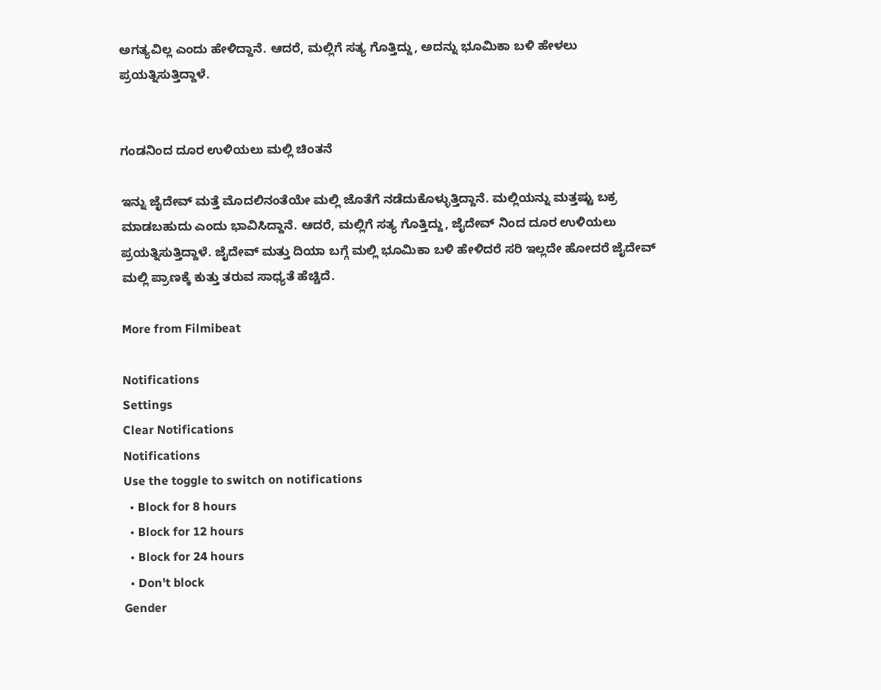ಅಗತ್ಯವಿಲ್ಲ ಎಂದು ಹೇಳಿದ್ದಾನೆ. ಆದರೆ, ಮಲ್ಲಿಗೆ ಸತ್ಯ ಗೊತ್ತಿದ್ದು, ಅದನ್ನು ಭೂಮಿಕಾ ಬಳಿ ಹೇಳಲು ಪ್ರಯತ್ನಿಸುತ್ತಿದ್ದಾಳೆ.


ಗಂಡನಿಂದ ದೂರ ಉಳಿಯಲು ಮಲ್ಲಿ ಚಿಂತನೆ

ಇನ್ನು ಜೈದೇವ್ ಮತ್ತೆ ಮೊದಲಿನಂತೆಯೇ ಮಲ್ಲಿ ಜೊತೆಗೆ ನಡೆದುಕೊಳ್ಳುತ್ತಿದ್ದಾನೆ. ಮಲ್ಲಿಯನ್ನು ಮತ್ತಷ್ಟು ಬಕ್ರ ಮಾಡಬಹುದು ಎಂದು ಭಾವಿಸಿದ್ದಾನೆ. ಆದರೆ, ಮಲ್ಲಿಗೆ ಸತ್ಯ ಗೊತ್ತಿದ್ದು, ಜೈದೇವ್ ನಿಂದ ದೂರ ಉಳಿಯಲು ಪ್ರಯತ್ನಿಸುತ್ತಿದ್ದಾಳೆ. ಜೈದೇವ್ ಮತ್ತು ದಿಯಾ ಬಗ್ಗೆ ಮಲ್ಲಿ ಭೂಮಿಕಾ ಬಳಿ ಹೇಳಿದರೆ ಸರಿ ಇಲ್ಲದೇ ಹೋದರೆ ಜೈದೇವ್ ಮಲ್ಲಿ ಪ್ರಾಣಕ್ಕೆ ಕುತ್ತು ತರುವ ಸಾಧ್ಯತೆ ಹೆಚ್ಚಿದೆ.

More from Filmibeat

Notifications
Settings
Clear Notifications
Notifications
Use the toggle to switch on notifications
  • Block for 8 hours
  • Block for 12 hours
  • Block for 24 hours
  • Don't block
Gender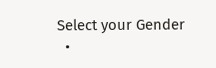Select your Gender
  •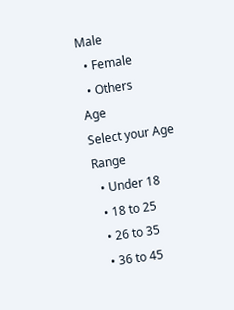Male
  • Female
  • Others
Age
Select your Age Range
  • Under 18
  • 18 to 25
  • 26 to 35
  • 36 to 45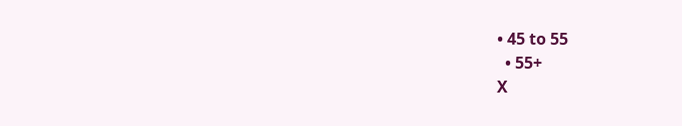• 45 to 55
  • 55+
X